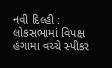નવી દિલ્હી : લોકસભામાં વિપક્ષ હંગામા વચ્ચે સ્પીકર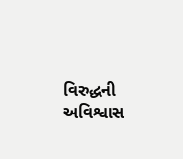વિરુદ્ધની અવિશ્વાસ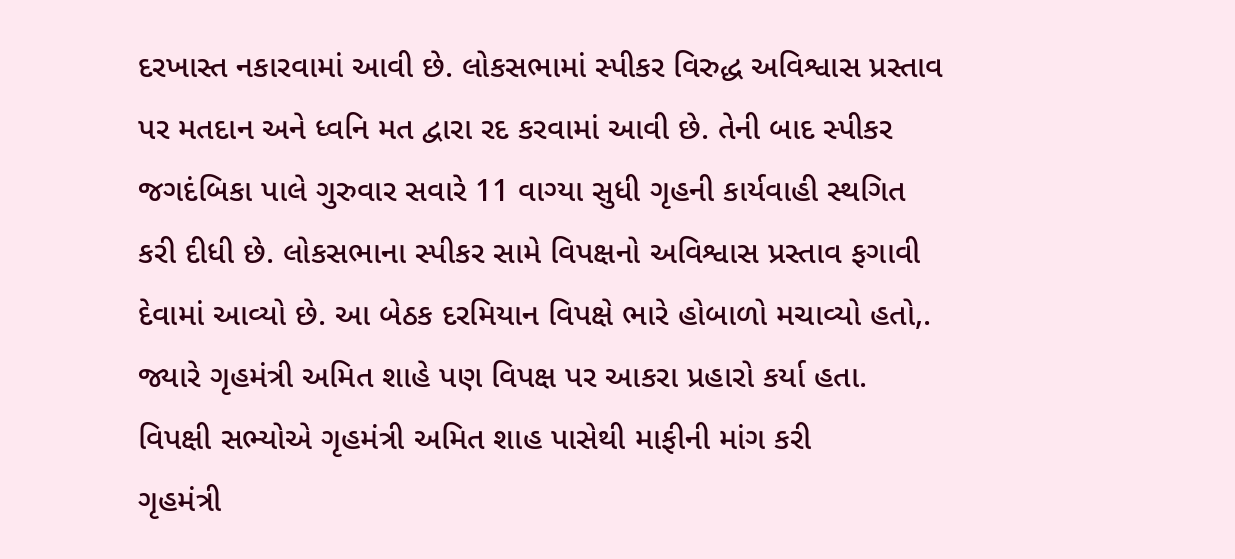દરખાસ્ત નકારવામાં આવી છે. લોકસભામાં સ્પીકર વિરુદ્ધ અવિશ્વાસ પ્રસ્તાવ પર મતદાન અને ધ્વનિ મત દ્વારા રદ કરવામાં આવી છે. તેની બાદ સ્પીકર જગદંબિકા પાલે ગુરુવાર સવારે 11 વાગ્યા સુધી ગૃહની કાર્યવાહી સ્થગિત કરી દીધી છે. લોકસભાના સ્પીકર સામે વિપક્ષનો અવિશ્વાસ પ્રસ્તાવ ફગાવી દેવામાં આવ્યો છે. આ બેઠક દરમિયાન વિપક્ષે ભારે હોબાળો મચાવ્યો હતો,. જ્યારે ગૃહમંત્રી અમિત શાહે પણ વિપક્ષ પર આકરા પ્રહારો કર્યા હતા.
વિપક્ષી સભ્યોએ ગૃહમંત્રી અમિત શાહ પાસેથી માફીની માંગ કરી
ગૃહમંત્રી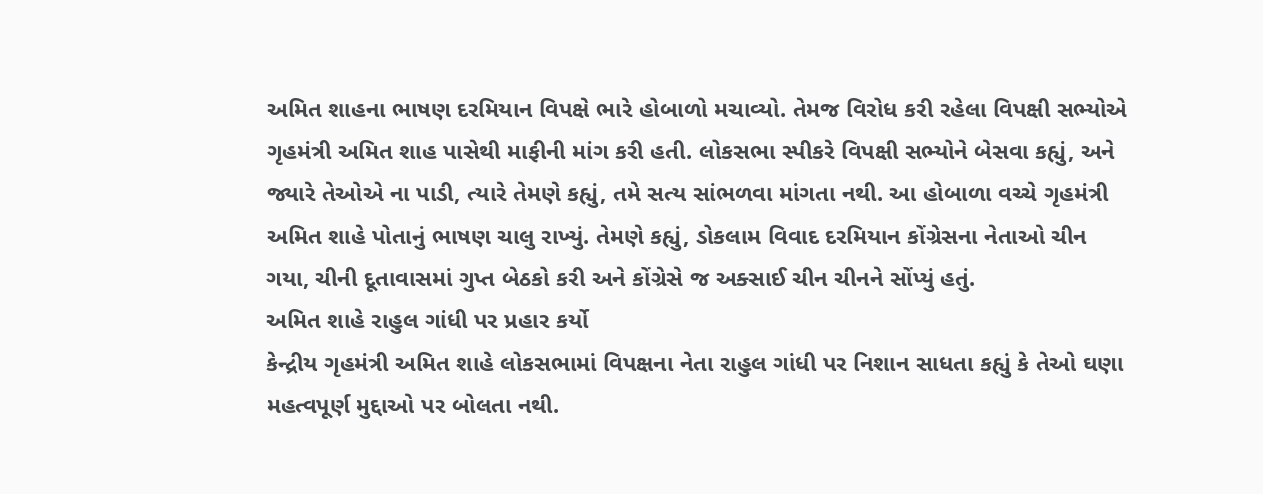અમિત શાહના ભાષણ દરમિયાન વિપક્ષે ભારે હોબાળો મચાવ્યો. તેમજ વિરોધ કરી રહેલા વિપક્ષી સભ્યોએ ગૃહમંત્રી અમિત શાહ પાસેથી માફીની માંગ કરી હતી. લોકસભા સ્પીકરે વિપક્ષી સભ્યોને બેસવા કહ્યું, અને જ્યારે તેઓએ ના પાડી, ત્યારે તેમણે કહ્યું, તમે સત્ય સાંભળવા માંગતા નથી. આ હોબાળા વચ્ચે ગૃહમંત્રી અમિત શાહે પોતાનું ભાષણ ચાલુ રાખ્યું. તેમણે કહ્યું, ડોકલામ વિવાદ દરમિયાન કોંગ્રેસના નેતાઓ ચીન ગયા, ચીની દૂતાવાસમાં ગુપ્ત બેઠકો કરી અને કોંગ્રેસે જ અક્સાઈ ચીન ચીનને સોંપ્યું હતું.
અમિત શાહે રાહુલ ગાંધી પર પ્રહાર કર્યો
કેન્દ્રીય ગૃહમંત્રી અમિત શાહે લોકસભામાં વિપક્ષના નેતા રાહુલ ગાંધી પર નિશાન સાધતા કહ્યું કે તેઓ ઘણા મહત્વપૂર્ણ મુદ્દાઓ પર બોલતા નથી.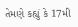તેમણે કહ્યું કે 17મી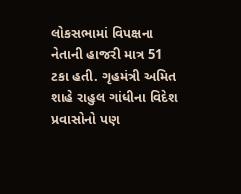લોકસભામાં વિપક્ષના નેતાની હાજરી માત્ર 51 ટકા હતી. ગૃહમંત્રી અમિત શાહે રાહુલ ગાંધીના વિદેશ પ્રવાસોનો પણ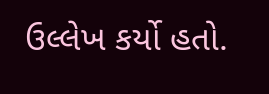ઉલ્લેખ કર્યો હતો.